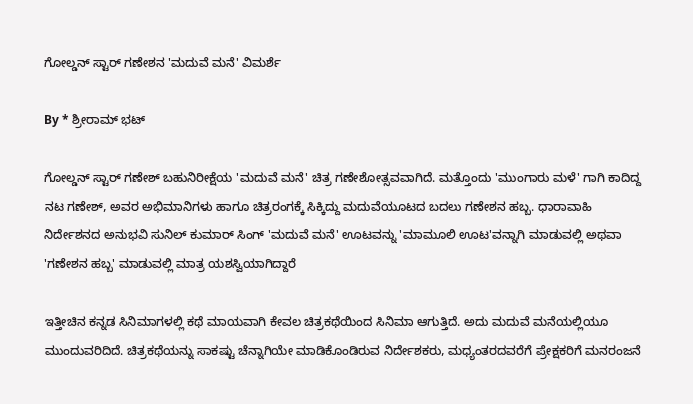ಗೋಲ್ಡನ್ ಸ್ಟಾರ್ ಗಣೇಶನ 'ಮದುವೆ ಮನೆ' ವಿಮರ್ಶೆ

By * ಶ್ರೀರಾಮ್ ಭಟ್

ಗೋಲ್ಡನ್ ಸ್ಟಾರ್ ಗಣೇಶ್ ಬಹುನಿರೀಕ್ಷೆಯ 'ಮದುವೆ ಮನೆ' ಚಿತ್ರ ಗಣೇಶೋತ್ಸವವಾಗಿದೆ. ಮತ್ತೊಂದು 'ಮುಂಗಾರು ಮಳೆ' ಗಾಗಿ ಕಾದಿದ್ದ ನಟ ಗಣೇಶ್, ಅವರ ಅಭಿಮಾನಿಗಳು ಹಾಗೂ ಚಿತ್ರರಂಗಕ್ಕೆ ಸಿಕ್ಕಿದ್ದು ಮದುವೆಯೂಟದ ಬದಲು ಗಣೇಶನ ಹಬ್ಬ. ಧಾರಾವಾಹಿ ನಿರ್ದೇಶನದ ಅನುಭವಿ ಸುನಿಲ್ ಕುಮಾರ್ ಸಿಂಗ್ 'ಮದುವೆ ಮನೆ' ಊಟವನ್ನು 'ಮಾಮೂಲಿ ಊಟ'ವನ್ನಾಗಿ ಮಾಡುವಲ್ಲಿ ಅಥವಾ 'ಗಣೇಶನ ಹಬ್ಬ' ಮಾಡುವಲ್ಲಿ ಮಾತ್ರ ಯಶಸ್ವಿಯಾಗಿದ್ದಾರೆ

ಇತ್ತೀಚಿನ ಕನ್ನಡ ಸಿನಿಮಾಗಳಲ್ಲಿ ಕಥೆ ಮಾಯವಾಗಿ ಕೇವಲ ಚಿತ್ರಕಥೆಯಿಂದ ಸಿನಿಮಾ ಆಗುತ್ತಿದೆ. ಅದು ಮದುವೆ ಮನೆಯಲ್ಲಿಯೂ ಮುಂದುವರಿದಿದೆ. ಚಿತ್ರಕಥೆಯನ್ನು ಸಾಕಷ್ಟು ಚೆನ್ನಾಗಿಯೇ ಮಾಡಿಕೊಂಡಿರುವ ನಿರ್ದೇಶಕರು, ಮಧ್ಯಂತರದವರೆಗೆ ಪ್ರೇಕ್ಷಕರಿಗೆ ಮನರಂಜನೆ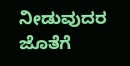ನೀಡುವುದರ ಜೊತೆಗೆ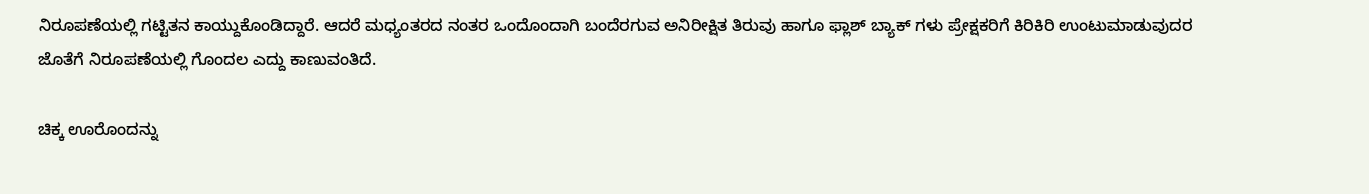ನಿರೂಪಣೆಯಲ್ಲಿ ಗಟ್ಟಿತನ ಕಾಯ್ದುಕೊಂಡಿದ್ದಾರೆ. ಆದರೆ ಮಧ್ಯಂತರದ ನಂತರ ಒಂದೊಂದಾಗಿ ಬಂದೆರಗುವ ಅನಿರೀಕ್ಷಿತ ತಿರುವು ಹಾಗೂ ಫ್ಲಾಶ್ ಬ್ಯಾಕ್ ಗಳು ಪ್ರೇಕ್ಷಕರಿಗೆ ಕಿರಿಕಿರಿ ಉಂಟುಮಾಡುವುದರ ಜೊತೆಗೆ ನಿರೂಪಣೆಯಲ್ಲಿ ಗೊಂದಲ ಎದ್ದು ಕಾಣುವಂತಿದೆ.

ಚಿಕ್ಕ ಊರೊಂದನ್ನು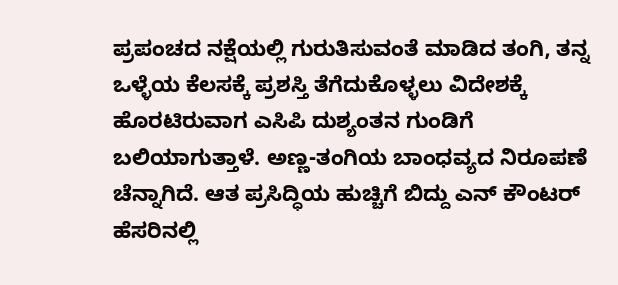ಪ್ರಪಂಚದ ನಕ್ಷೆಯಲ್ಲಿ ಗುರುತಿಸುವಂತೆ ಮಾಡಿದ ತಂಗಿ, ತನ್ನ ಒಳ್ಳೆಯ ಕೆಲಸಕ್ಕೆ ಪ್ರಶಸ್ತಿ ತೆಗೆದುಕೊಳ್ಳಲು ವಿದೇಶಕ್ಕೆ ಹೊರಟಿರುವಾಗ ಎಸಿಪಿ ದುಶ್ಯಂತನ ಗುಂಡಿಗೆ ಬಲಿಯಾಗುತ್ತಾಳೆ. ಅಣ್ಣ-ತಂಗಿಯ ಬಾಂಧವ್ಯದ ನಿರೂಪಣೆ ಚೆನ್ನಾಗಿದೆ. ಆತ ಪ್ರಸಿದ್ಧಿಯ ಹುಚ್ಚಿಗೆ ಬಿದ್ದು ಎನ್ ಕೌಂಟರ್ ಹೆಸರಿನಲ್ಲಿ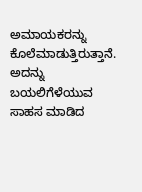ಅಮಾಯಕರನ್ನು ಕೊಲೆಮಾಡುತ್ತಿರುತ್ತಾನೆ. ಅದನ್ನು ಬಯಲಿಗೆಳೆಯುವ ಸಾಹಸ ಮಾಡಿದ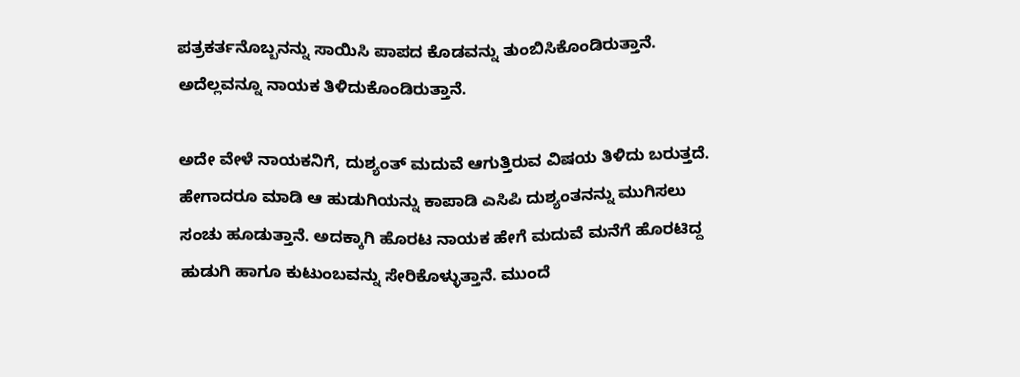ಪತ್ರಕರ್ತನೊಬ್ಬನನ್ನು ಸಾಯಿಸಿ ಪಾಪದ ಕೊಡವನ್ನು ತುಂಬಿಸಿಕೊಂಡಿರುತ್ತಾನೆ. ಅದೆಲ್ಲವನ್ನೂ ನಾಯಕ ತಿಳಿದುಕೊಂಡಿರುತ್ತಾನೆ.

ಅದೇ ವೇಳೆ ನಾಯಕನಿಗೆ, ದುಶ್ಯಂತ್ ಮದುವೆ ಆಗುತ್ತಿರುವ ವಿಷಯ ತಿಳಿದು ಬರುತ್ತದೆ. ಹೇಗಾದರೂ ಮಾಡಿ ಆ ಹುಡುಗಿಯನ್ನು ಕಾಪಾಡಿ ಎಸಿಪಿ ದುಶ್ಯಂತನನ್ನು ಮುಗಿಸಲು ಸಂಚು ಹೂಡುತ್ತಾನೆ. ಅದಕ್ಕಾಗಿ ಹೊರಟ ನಾಯಕ ಹೇಗೆ ಮದುವೆ ಮನೆಗೆ ಹೊರಟಿದ್ದ ಹುಡುಗಿ ಹಾಗೂ ಕುಟುಂಬವನ್ನು ಸೇರಿಕೊಳ್ಳುತ್ತಾನೆ. ಮುಂದೆ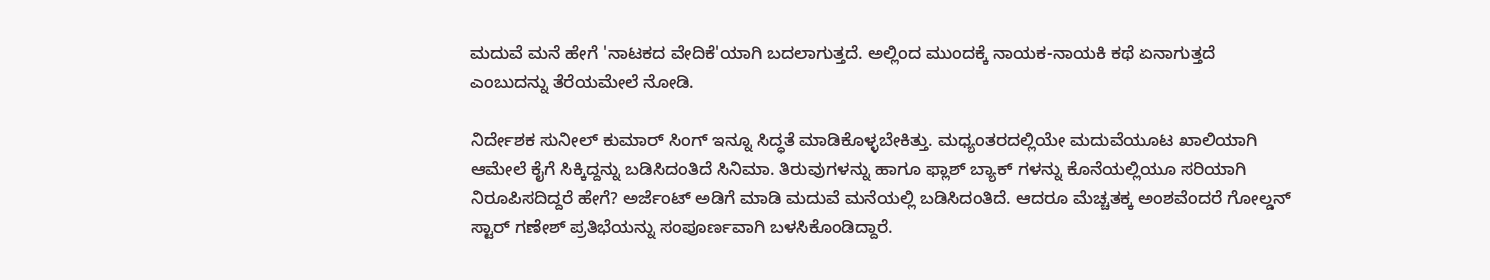ಮದುವೆ ಮನೆ ಹೇಗೆ 'ನಾಟಕದ ವೇದಿಕೆ'ಯಾಗಿ ಬದಲಾಗುತ್ತದೆ. ಅಲ್ಲಿಂದ ಮುಂದಕ್ಕೆ ನಾಯಕ-ನಾಯಕಿ ಕಥೆ ಏನಾಗುತ್ತದೆ ಎಂಬುದನ್ನು ತೆರೆಯಮೇಲೆ ನೋಡಿ.

ನಿರ್ದೇಶಕ ಸುನೀಲ್ ಕುಮಾರ್ ಸಿಂಗ್ ಇನ್ನೂ ಸಿದ್ಧತೆ ಮಾಡಿಕೊಳ್ಳಬೇಕಿತ್ತು. ಮಧ್ಯಂತರದಲ್ಲಿಯೇ ಮದುವೆಯೂಟ ಖಾಲಿಯಾಗಿ ಆಮೇಲೆ ಕೈಗೆ ಸಿಕ್ಕಿದ್ದನ್ನು ಬಡಿಸಿದಂತಿದೆ ಸಿನಿಮಾ. ತಿರುವುಗಳನ್ನು ಹಾಗೂ ಫ್ಲಾಶ್ ಬ್ಯಾಕ್ ಗಳನ್ನು ಕೊನೆಯಲ್ಲಿಯೂ ಸರಿಯಾಗಿ ನಿರೂಪಿಸದಿದ್ದರೆ ಹೇಗೆ? ಅರ್ಜೆಂಟ್ ಅಡಿಗೆ ಮಾಡಿ ಮದುವೆ ಮನೆಯಲ್ಲಿ ಬಡಿಸಿದಂತಿದೆ. ಆದರೂ ಮೆಚ್ಚತಕ್ಕ ಅಂಶವೆಂದರೆ ಗೋಲ್ಡನ್ ಸ್ಟಾರ್ ಗಣೇಶ್ ಪ್ರತಿಭೆಯನ್ನು ಸಂಪೂರ್ಣವಾಗಿ ಬಳಸಿಕೊಂಡಿದ್ದಾರೆ.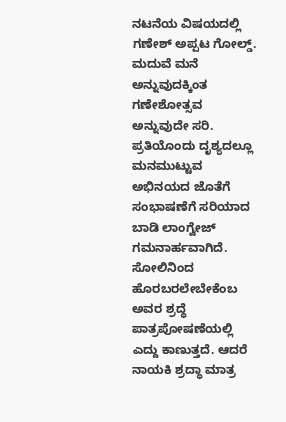ನಟನೆಯ ವಿಷಯದಲ್ಲಿ ಗಣೇಶ್ ಅಪ್ಪಟ ಗೋಲ್ಡ್. ಮದುವೆ ಮನೆ ಅನ್ನುವುದಕ್ಕಿಂತ ಗಣೇಶೋತ್ಸವ ಅನ್ನುವುದೇ ಸರಿ. ಪ್ರತಿಯೊಂದು ದೃಶ್ಯದಲ್ಲೂ ಮನಮುಟ್ಟುವ ಅಭಿನಯದ ಜೊತೆಗೆ ಸಂಭಾಷಣೆಗೆ ಸರಿಯಾದ ಬಾಡಿ ಲಾಂಗ್ವೇಜ್ ಗಮನಾರ್ಹವಾಗಿದೆ. ಸೋಲಿನಿಂದ ಹೊರಬರಲೇಬೇಕೆಂಬ ಅವರ ಶ್ರದ್ಧೆ ಪಾತ್ರಪೋಷಣೆಯಲ್ಲಿ ಎದ್ದು ಕಾಣುತ್ತದೆ. ಆದರೆ ನಾಯಕಿ ಶ್ರದ್ಧಾ ಮಾತ್ರ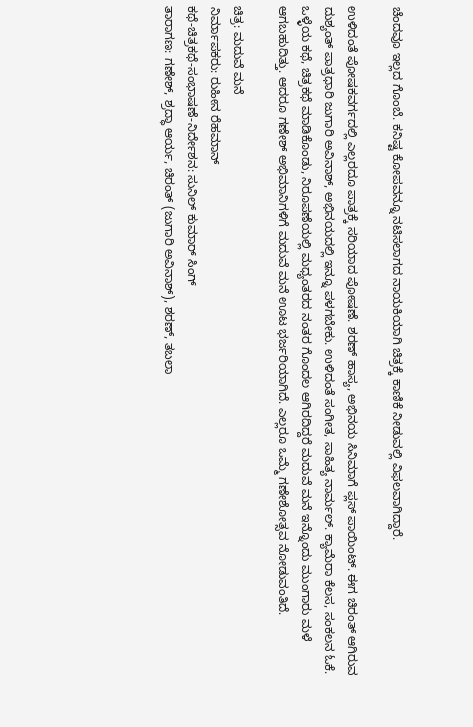ಚೆಂದವೂ ಇಲ್ಲದ ಗೊಂಬೆ. ಕನಿಷ್ಟ ಕೋಪವನ್ನೂ ನಟಿಸಲಾಗದ ನಾಯಕಿಯಾಗಿ ಚಿತ್ರಕ್ಕೆ ಕಾಣಿಕೆ ನೀಡುವಲ್ಲಿ ವಿಫಲವಾಗಿದ್ದಾರೆ.

ಉಳಿದಂತೆ ಪೋಷಕವರ್ಗದಲ್ಲಿ ಎಲ್ಲರದೂ ಪಾತ್ರಕ್ಕೆ ಸರಿಯಾದ ಪೋಷಣೆ. ಶರಣ್ ಹಾಸ್ಯ, ಅಭಿನಯ ಸಿನಿಮಾಗೆ ಪ್ಲಸ್ ಪಾಯಿಂಟ್. ಈಗ ಚಿರಂತ್ ಆಗಿರುವ ದುಶ್ಯಂತ್ ಪಾತ್ರಧಾರಿ ಜುಗಾರಿ ಅವಿನಾಶ್, ಅಭಿನಯದಲ್ಲಿ ಇನ್ನೂ ಪಳಗಬೇಕು. ಉಳಿದಂತೆ ಸಂಗೀತ, ಸಾಹಿತ್ಯ ನಾರ್ಮಲ್. ಕ್ಯಾಮೆರಾ ಕೆಲಸ, ಸಂಕಲನ ಓಕೆ. ಒಳ್ಳೆಯ ಕಥೆ, ಚಿತ್ರಕಥೆ ಮಾಡಿಕೊಂಡು, ನಿರೂಪಣೆಯಲ್ಲಿ ಮಧ್ಯಂತರದ ನಂತರ ಗೊಂದಲ ಆಗಿರದಿದ್ದರೆ ಮದುವೆ ಮನೆ ಇನ್ನೊಂದು ಮುಂಗಾರು ಮಳೆ ಆಗಬಹುದಿತ್ತು. ಆದರೂ ಗಣೇಶ್ ಅಭಿಮಾನಿಗಳಿಗೆ ಮದುವೆ ಮನೆ ಊಟ ಭರ್ಜರಿಯಾಗಿದೆ. ಎಲ್ಲರೂ ಒಮ್ಮೆ ಗಣೇಶೋತ್ಸವ ನೋಡುವಂತಿದೆ.

ಚಿತ್ರ: ಮದುವೆ ಮನೆ
ನಿರ್ಮಾಪಕರು: ರುಹೀನ ರೆಹಮಾನ್
ಕಥೆ-ಚಿತ್ರಕಥೆ-ಸಂಭಾಷಣೆ-ನಿರ್ದೇಶನ: ಸುನಿಲ್ ಕುಮಾರ್ ಸಿಂಗ್
ತಾರಾಗಣ: ಗಣೇಶ್, ಶ್ರದ್ಧಾ ಆರ್ಯ, ಚಿರಂತ್ (ಜುಗಾರಿ ಅವಿನಾಶ್), ಶರಣ್, ತಬಲಾ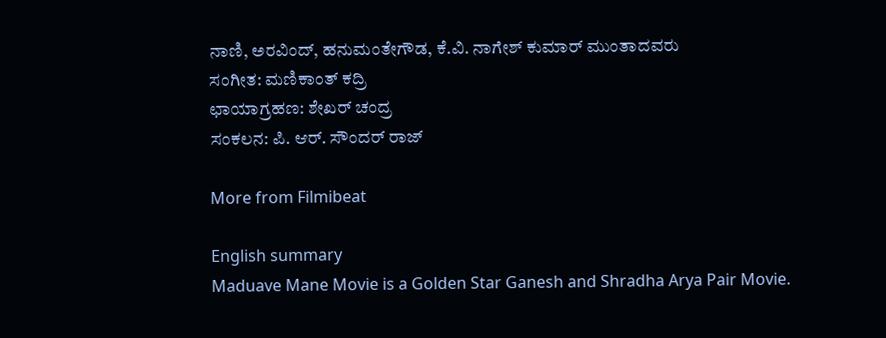ನಾಣಿ, ಅರವಿಂದ್, ಹನುಮಂತೇಗೌಡ, ಕೆ.ವಿ. ನಾಗೇಶ್ ಕುಮಾರ್ ಮುಂತಾದವರು
ಸಂಗೀತ: ಮಣಿಕಾಂತ್ ಕದ್ರಿ
ಛಾಯಾಗ್ರಹಣ: ಶೇಖರ್ ಚಂದ್ರ
ಸಂಕಲನ: ಪಿ. ಆರ್. ಸೌಂದರ್ ರಾಜ್

More from Filmibeat

English summary
Maduave Mane Movie is a Golden Star Ganesh and Shradha Arya Pair Movie.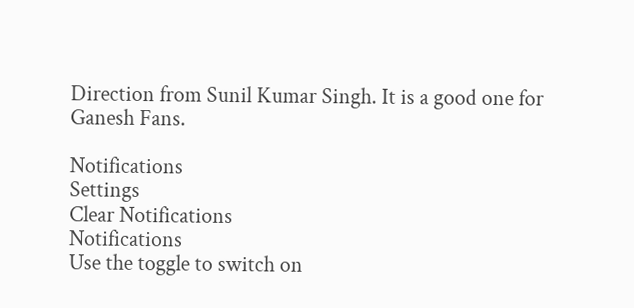Direction from Sunil Kumar Singh. It is a good one for Ganesh Fans.

Notifications
Settings
Clear Notifications
Notifications
Use the toggle to switch on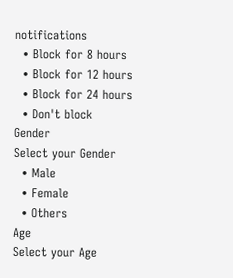notifications
  • Block for 8 hours
  • Block for 12 hours
  • Block for 24 hours
  • Don't block
Gender
Select your Gender
  • Male
  • Female
  • Others
Age
Select your Age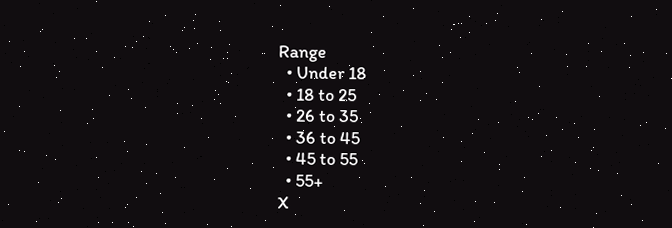Range
  • Under 18
  • 18 to 25
  • 26 to 35
  • 36 to 45
  • 45 to 55
  • 55+
X